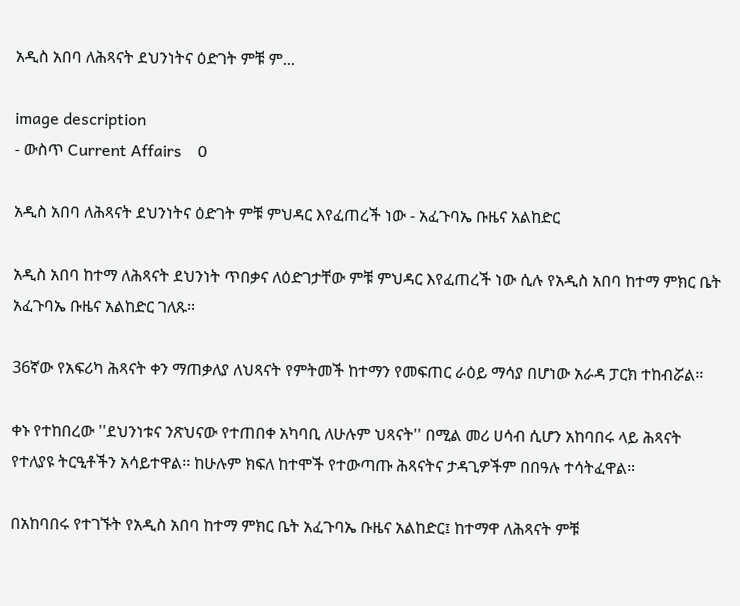አዲስ አበባ ለሕጻናት ደህንነትና ዕድገት ምቹ ም...

image description
- ውስጥ Current Affairs    0

አዲስ አበባ ለሕጻናት ደህንነትና ዕድገት ምቹ ምህዳር እየፈጠረች ነው - አፈጉባኤ ቡዜና አልከድር

አዲስ አበባ ከተማ ለሕጻናት ደህንነት ጥበቃና ለዕድገታቸው ምቹ ምህዳር እየፈጠረች ነው ሲሉ የአዲስ አበባ ከተማ ምክር ቤት አፈጉባኤ ቡዜና አልከድር ገለጹ፡፡

36ኛው የአፍሪካ ሕጻናት ቀን ማጠቃለያ ለህጻናት የምትመች ከተማን የመፍጠር ራዕይ ማሳያ በሆነው አራዳ ፓርክ ተከብሯል፡፡

ቀኑ የተከበረው ''ደህንነቱና ንጽህናው የተጠበቀ አካባቢ ለሁሉም ህጻናት'' በሚል መሪ ሀሳብ ሲሆን አከባበሩ ላይ ሕጻናት የተለያዩ ትርዒቶችን አሳይተዋል፡፡ ከሁሉም ክፍለ ከተሞች የተውጣጡ ሕጻናትና ታዳጊዎችም በበዓሉ ተሳትፈዋል።

በአከባበሩ የተገኙት የአዲስ አበባ ከተማ ምክር ቤት አፈጉባኤ ቡዜና አልከድር፤ ከተማዋ ለሕጻናት ምቹ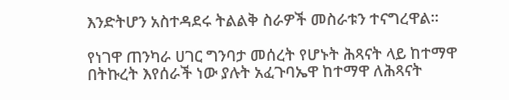እንድትሆን አስተዳደሩ ትልልቅ ስራዎች መስራቱን ተናግረዋል።

የነገዋ ጠንካራ ሀገር ግንባታ መሰረት የሆኑት ሕጻናት ላይ ከተማዋ በትኩረት እየሰራች ነው ያሉት አፈጉባኤዋ ከተማዋ ለሕጻናት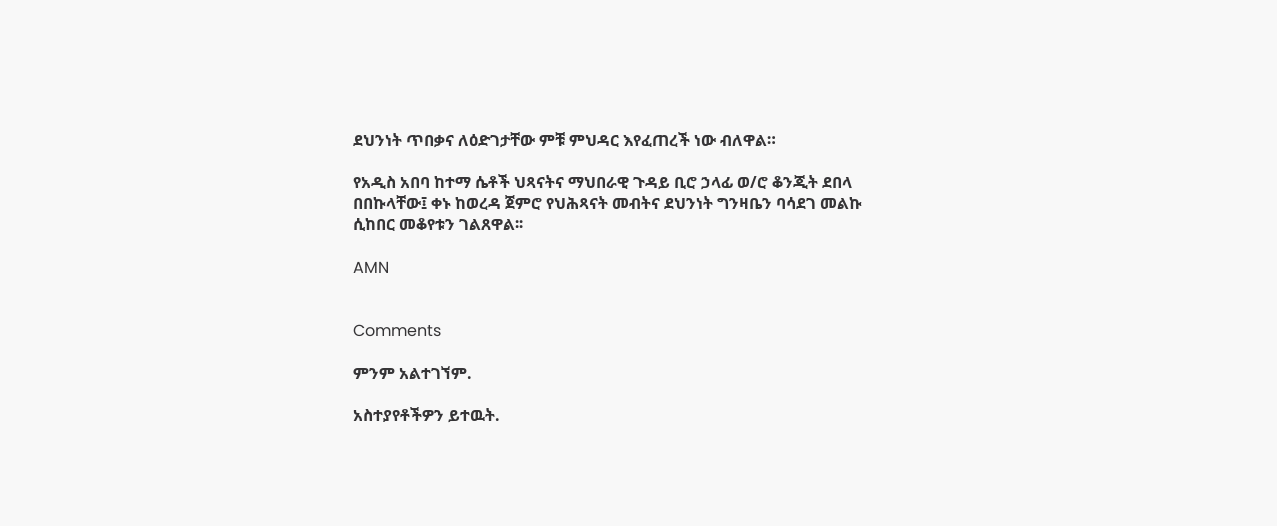ደህንነት ጥበቃና ለዕድገታቸው ምቹ ምህዳር እየፈጠረች ነው ብለዋል።

የአዲስ አበባ ከተማ ሴቶች ህጻናትና ማህበራዊ ጉዳይ ቢሮ ኃላፊ ወ/ሮ ቆንጂት ደበላ በበኩላቸው፤ ቀኑ ከወረዳ ጀምሮ የህሕጻናት መብትና ደህንነት ግንዛቤን ባሳደገ መልኩ ሲከበር መቆየቱን ገልጸዋል፡፡

AMN


Comments

ምንም አልተገኘም.

አስተያየቶችዎን ይተዉት.